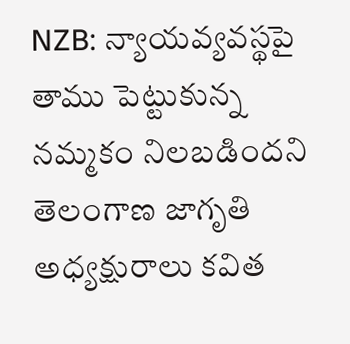NZB: న్యాయవ్యవస్థపై తాము పెట్టుకున్న నమ్మకం నిలబడిందని తెలంగాణ జాగృతి అధ్యక్షురాలు కవిత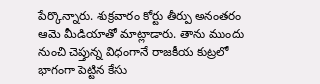పేర్కొన్నారు. శుక్రవారం కోర్టు తీర్పు అనంతరం ఆమె మీడియాతో మాట్లాడారు. తాను ముందు నుంచి చెప్తున్న విధంగానే రాజకీయ కుట్రలో భాగంగా పెట్టిన కేసు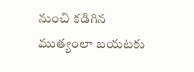నుంచి కడిగిన ముత్యంలా బయటకు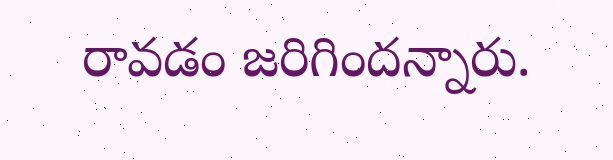రావడం జరిగిందన్నారు.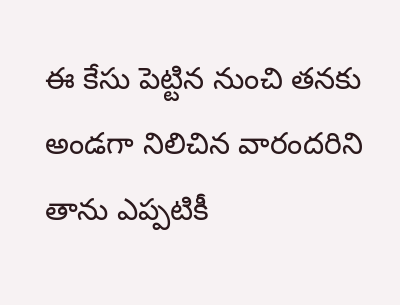ఈ కేసు పెట్టిన నుంచి తనకు అండగా నిలిచిన వారందరిని తాను ఎప్పటికీ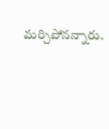మర్చిపోనన్నారు.